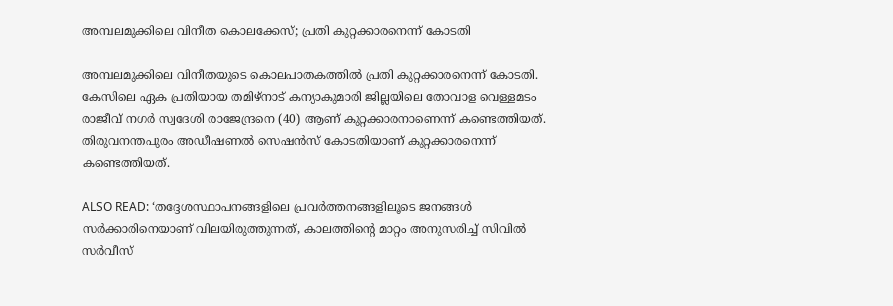അമ്പലമുക്കിലെ വിനീത കൊലക്കേസ്; പ്രതി കുറ്റക്കാരനെന്ന് കോടതി

അമ്പലമുക്കിലെ വിനീതയുടെ കൊലപാതകത്തിൽ പ്രതി കുറ്റക്കാരനെന്ന് കോടതി. കേസിലെ ഏക പ്രതിയായ തമിഴ്നാട് കന്യാകുമാരി ജില്ലയിലെ തോവാള വെള്ളമടം രാജീവ് നഗർ സ്വദേശി രാജേന്ദ്രനെ (40) ആണ് കുറ്റക്കാരനാണെന്ന് കണ്ടെത്തിയത്. തിരുവനന്തപുരം അഡീഷണൽ സെഷൻസ് കോടതിയാണ് കുറ്റക്കാരനെന്ന് കണ്ടെത്തിയത്.

ALSO READ: ‘തദ്ദേശസ്ഥാപനങ്ങളിലെ പ്രവര്‍ത്തനങ്ങളിലൂടെ ജനങ്ങള്‍ സര്‍ക്കാരിനെയാണ് വിലയിരുത്തുന്നത്, കാലത്തിന്റെ മാറ്റം അനുസരിച്ച് സിവില്‍ സര്‍വീസ്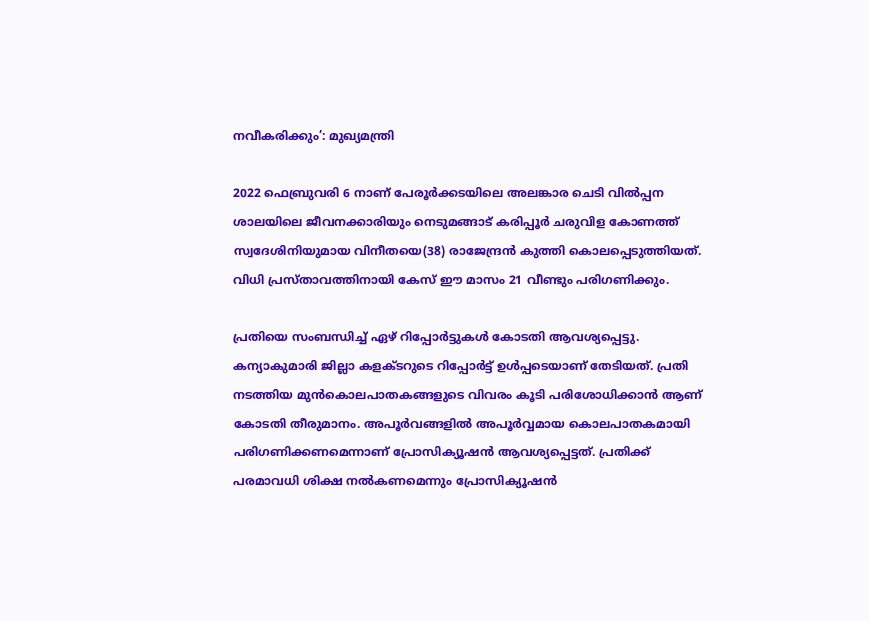നവീകരിക്കും’: മുഖ്യമന്ത്രി

2022 ഫെബ്രുവരി 6 നാണ് പേരൂര്‍ക്കടയിലെ അലങ്കാര ചെടി വില്‍പ്പന ശാലയിലെ ജീവനക്കാരിയും നെടുമങ്ങാട് കരിപ്പൂര്‍ ചരുവിള കോണത്ത് സ്വദേശിനിയുമായ വിനീതയെ(38) രാജേന്ദ്രൻ കുത്തി കൊലപ്പെടുത്തിയത്. വിധി പ്രസ്താവത്തിനായി കേസ് ഈ മാസം 21 വീണ്ടും പരിഗണിക്കും.

പ്രതിയെ സംബന്ധിച്ച് ഏഴ് റിപ്പോർട്ടുകൾ കോടതി ആവശ്യപ്പെട്ടു. കന്യാകുമാരി ജില്ലാ കളക്‌ടറുടെ റിപ്പോർട്ട് ഉൾപ്പടെയാണ് തേടിയത്. പ്രതി നടത്തിയ മുൻകൊലപാതകങ്ങളുടെ വിവരം കൂടി പരിശോധിക്കാൻ ആണ് കോടതി തീരുമാനം. അപൂർവങ്ങളിൽ അപൂർവ്വമായ കൊലപാതകമായി പരിഗണിക്കണമെന്നാണ് പ്രോസിക്യൂഷൻ ആവശ്യപ്പെട്ടത്. പ്രതിക്ക് പരമാവധി ശിക്ഷ നൽകണമെന്നും പ്രോസിക്യൂഷൻ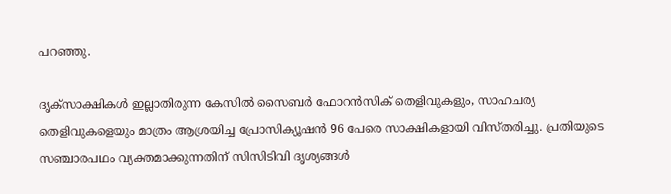പറഞ്ഞു.

ദൃക്സാക്ഷികള്‍ ഇല്ലാതിരുന്ന കേസില്‍ സൈബർ ഫോറൻസിക് തെളിവുകളും, സാഹചര്യ തെളിവുകളെയും മാത്രം ആശ്രയിച്ച പ്രോസിക്യൂഷന്‍ 96 പേരെ സാക്ഷികളായി വിസ്തരിച്ചു. പ്രതിയുടെ സഞ്ചാരപഥം വ്യക്തമാക്കുന്നതിന് സിസിടിവി ദൃശ്യങ്ങള്‍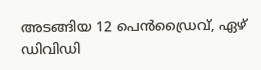അടങ്ങിയ 12 പെന്‍ഡ്രൈവ്, ഏഴ് ഡിവിഡി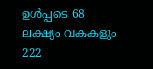ഉൾപ്പടെ 68 ലക്ഷ്യം വകകളും 222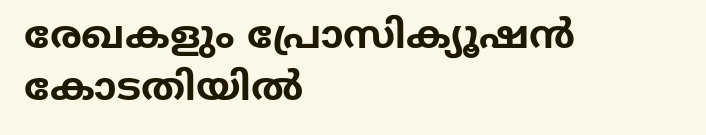രേഖകളും പ്രോസിക്യൂഷന്‍ കോടതിയില്‍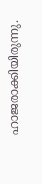ഹാജരാക്കിയിരുന്നു.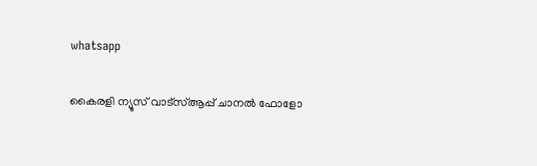whatsapp

കൈരളി ന്യൂസ് വാട്‌സ്ആപ്പ് ചാനല്‍ ഫോളോ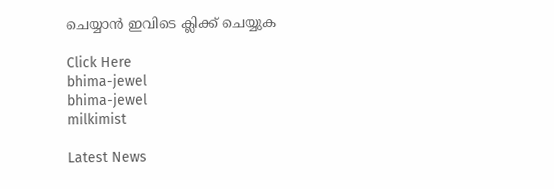ചെയ്യാന്‍ ഇവിടെ ക്ലിക്ക് ചെയ്യുക

Click Here
bhima-jewel
bhima-jewel
milkimist

Latest News